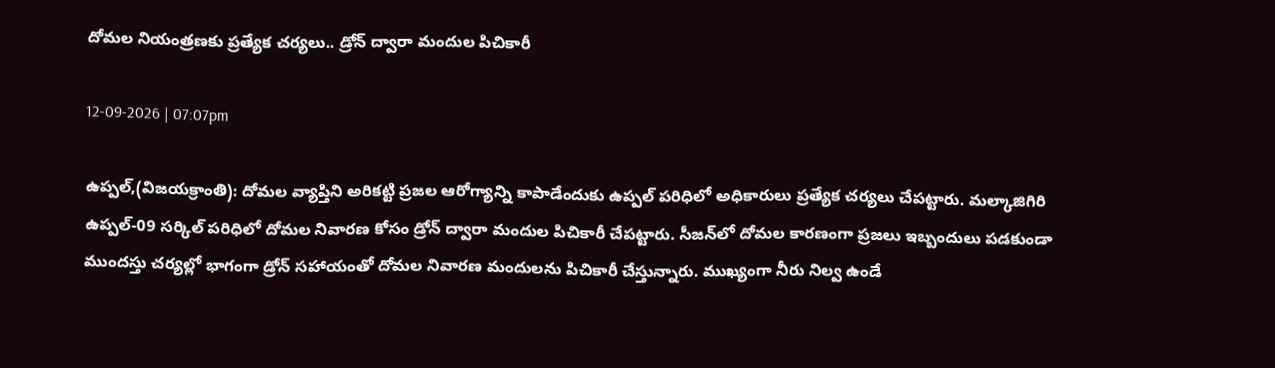దోమల నియంత్రణకు ప్రత్యేక చర్యలు.. డ్రోన్ ద్వారా మందుల పిచికారీ

12-09-2026 | 07:07pm

ఉప్పల్,(విజయక్రాంతి): దోమల వ్యాప్తిని అరికట్టి ప్రజల ఆరోగ్యాన్ని కాపాడేందుకు ఉప్పల్‌ పరిధిలో అధికారులు ప్రత్యేక చర్యలు చేపట్టారు. మల్కాజిగిరి ఉప్పల్‌-09 సర్కిల్‌ పరిధిలో దోమల నివారణ కోసం డ్రోన్‌ ద్వారా మందుల పిచికారీ చేపట్టారు. సీజన్‌లో దోమల కారణంగా ప్రజలు ఇబ్బందులు పడకుండా ముందస్తు చర్యల్లో భాగంగా డ్రోన్‌ సహాయంతో దోమల నివారణ మందులను పిచికారీ చేస్తున్నారు. ముఖ్యంగా నీరు నిల్వ ఉండే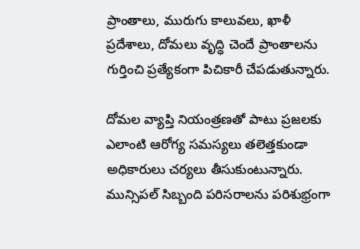ప్రాంతాలు, మురుగు కాలువలు, ఖాళీ ప్రదేశాలు, దోమలు వృద్ధి చెందే ప్రాంతాలను గుర్తించి ప్రత్యేకంగా పిచికారీ చేపడుతున్నారు.

దోమల వ్యాప్తి నియంత్రణతో పాటు ప్రజలకు ఎలాంటి ఆరోగ్య సమస్యలు తలెత్తకుండా అధికారులు చర్యలు తీసుకుంటున్నారు. మున్సిపల్‌ సిబ్బంది పరిసరాలను పరిశుభ్రంగా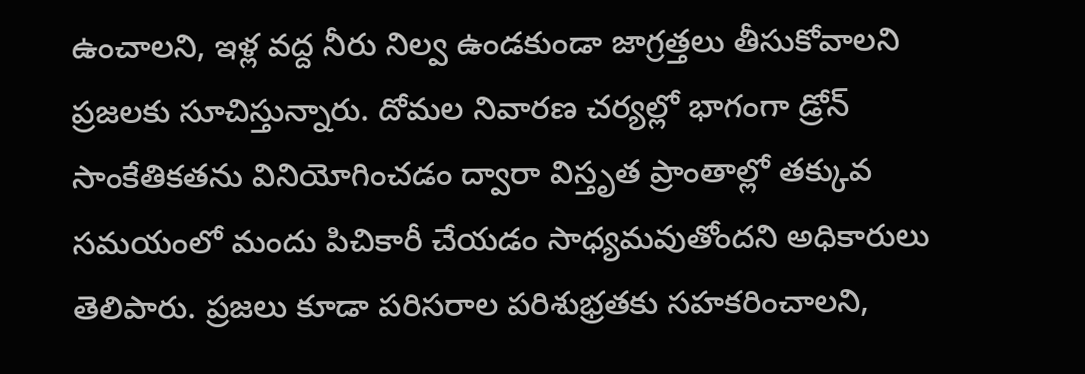ఉంచాలని, ఇళ్ల వద్ద నీరు నిల్వ ఉండకుండా జాగ్రత్తలు తీసుకోవాలని ప్రజలకు సూచిస్తున్నారు. దోమల నివారణ చర్యల్లో భాగంగా డ్రోన్‌ సాంకేతికతను వినియోగించడం ద్వారా విస్తృత ప్రాంతాల్లో తక్కువ సమయంలో మందు పిచికారీ చేయడం సాధ్యమవుతోందని అధికారులు తెలిపారు. ప్రజలు కూడా పరిసరాల పరిశుభ్రతకు సహకరించాలని,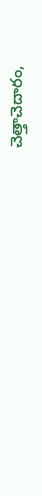చెత్తాచెదారం,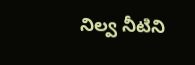నిల్వ నీటిని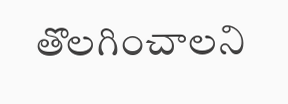తొలగించాలని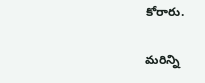కోరారు.

మరిన్ని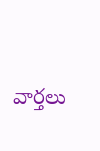వార్తలు